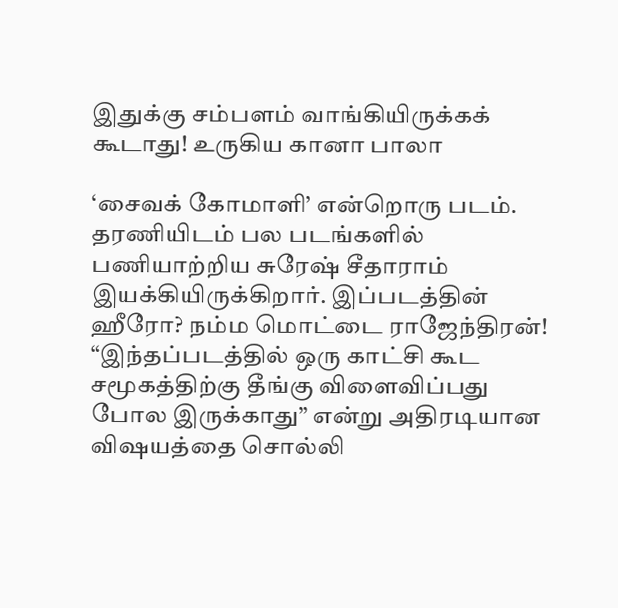இதுக்கு சம்பளம் வாங்கியிருக்கக் கூடாது! உருகிய கானா பாலா

‘சைவக் கோமாளி’ என்றொரு படம். தரணியிடம் பல படங்களில் பணியாற்றிய சுரேஷ் சீதாராம் இயக்கியிருக்கிறார். இப்படத்தின் ஹீரோ? நம்ம மொட்டை ராஜேந்திரன்! “இந்தப்படத்தில் ஒரு காட்சி கூட சமூகத்திற்கு தீங்கு விளைவிப்பது போல இருக்காது” என்று அதிரடியான விஷயத்தை சொல்லி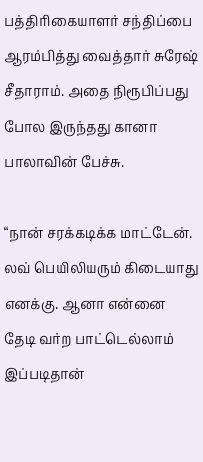பத்திரிகையாளர் சந்திப்பை ஆரம்பித்து வைத்தார் சுரேஷ் சீதாராம். அதை நிரூபிப்பது போல இருந்தது கானா பாலாவின் பேச்சு.

“நான் சரக்கடிக்க மாட்டேன். லவ் பெயிலியரும் கிடையாது எனக்கு. ஆனா என்னை தேடி வர்ற பாட்டெல்லாம் இப்படிதான்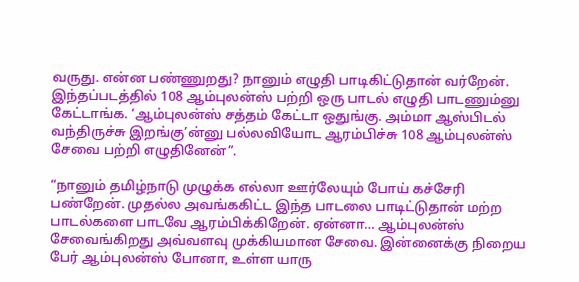வருது. என்ன பண்ணுறது? நானும் எழுதி பாடிகிட்டுதான் வர்றேன். இந்தப்படத்தில் 108 ஆம்புலன்ஸ் பற்றி ஒரு பாடல் எழுதி பாடணும்னு கேட்டாங்க. ‘ஆம்புலன்ஸ் சத்தம் கேட்டா ஒதுங்கு. அம்மா ஆஸ்பிடல் வந்திருச்சு இறங்கு’ன்னு பல்லவியோட ஆரம்பிச்சு 108 ஆம்புலன்ஸ் சேவை பற்றி எழுதினேன்”.

“நானும் தமிழ்நாடு முழுக்க எல்லா ஊர்லேயும் போய் கச்சேரி பண்றேன். முதல்ல அவங்ககிட்ட இந்த பாடலை பாடிட்டுதான் மற்ற பாடல்களை பாடவே ஆரம்பிக்கிறேன். ஏன்னா… ஆம்புலன்ஸ் சேவைங்கிறது அவ்வளவு முக்கியமான சேவை. இன்னைக்கு நிறைய பேர் ஆம்புலன்ஸ் போனா, உள்ள யாரு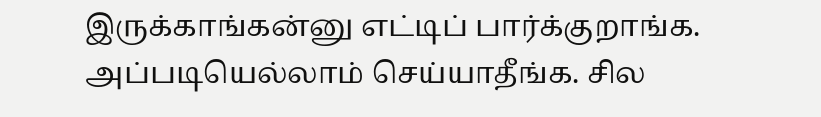இருக்காங்கன்னு எட்டிப் பார்க்குறாங்க. அப்படியெல்லாம் செய்யாதீங்க. சில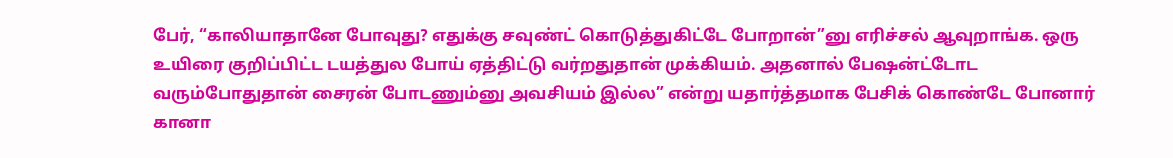பேர், “காலியாதானே போவுது? எதுக்கு சவுண்ட் கொடுத்துகிட்டே போறான்”னு எரிச்சல் ஆவுறாங்க. ஒரு உயிரை குறிப்பிட்ட டயத்துல போய் ஏத்திட்டு வர்றதுதான் முக்கியம். அதனால் பேஷன்ட்டோட வரும்போதுதான் சைரன் போடணும்னு அவசியம் இல்ல” என்று யதார்த்தமாக பேசிக் கொண்டே போனார் கானா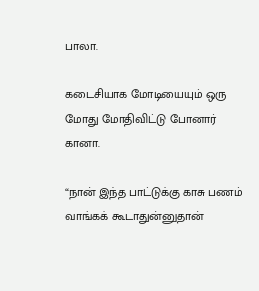பாலா.

கடைசியாக மோடியையும் ஒரு மோது மோதிவிட்டு போனார் கானா.

“நான் இந்த பாட்டுக்கு காசு பணம் வாங்கக் கூடாதுன்னுதான்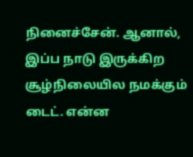நினைச்சேன். ஆனால், இப்ப நாடு இருக்கிற சூழ்நிலையில நமக்கும் டைட். என்ன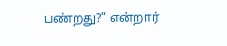பண்றது?” என்றார்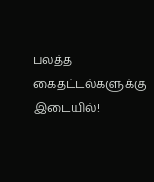பலத்த கைதட்டல்களுக்கு இடையில்!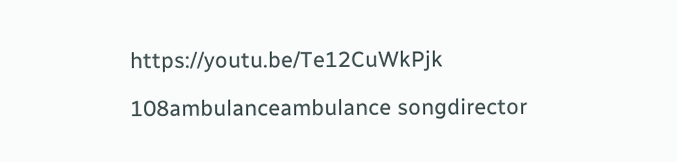https://youtu.be/Te12CuWkPjk

108ambulanceambulance songdirector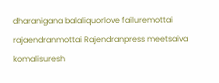dharanigana balaliquorlove failuremottai rajaendranmottai Rajendranpress meetsaiva komalisuresh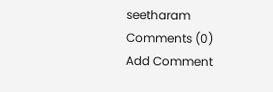seetharam
Comments (0)
Add Comment